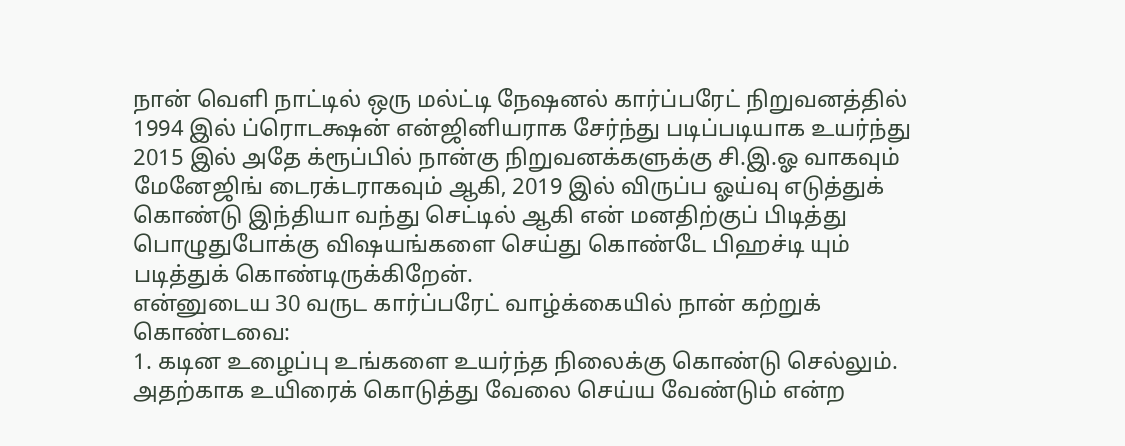நான் வெளி நாட்டில் ஒரு மல்ட்டி நேஷனல் கார்ப்பரேட் நிறுவனத்தில் 1994 இல் ப்ரொடக்ஷன் என்ஜினியராக சேர்ந்து படிப்படியாக உயர்ந்து 2015 இல் அதே க்ரூப்பில் நான்கு நிறுவனக்களுக்கு சி.இ.ஓ வாகவும் மேனேஜிங் டைரக்டராகவும் ஆகி, 2019 இல் விருப்ப ஓய்வு எடுத்துக் கொண்டு இந்தியா வந்து செட்டில் ஆகி என் மனதிற்குப் பிடித்து பொழுதுபோக்கு விஷயங்களை செய்து கொண்டே பிஹச்டி யும் படித்துக் கொண்டிருக்கிறேன்.
என்னுடைய 30 வருட கார்ப்பரேட் வாழ்க்கையில் நான் கற்றுக் கொண்டவை:
1. கடின உழைப்பு உங்களை உயர்ந்த நிலைக்கு கொண்டு செல்லும். அதற்காக உயிரைக் கொடுத்து வேலை செய்ய வேண்டும் என்ற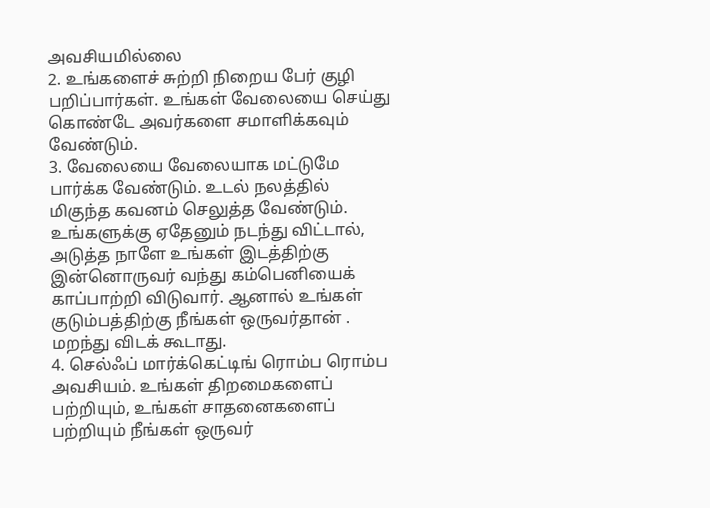அவசியமில்லை
2. உங்களைச் சுற்றி நிறைய பேர் குழி பறிப்பார்கள். உங்கள் வேலையை செய்து கொண்டே அவர்களை சமாளிக்கவும் வேண்டும்.
3. வேலையை வேலையாக மட்டுமே பார்க்க வேண்டும். உடல் நலத்தில் மிகுந்த கவனம் செலுத்த வேண்டும். உங்களுக்கு ஏதேனும் நடந்து விட்டால், அடுத்த நாளே உங்கள் இடத்திற்கு இன்னொருவர் வந்து கம்பெனியைக் காப்பாற்றி விடுவார். ஆனால் உங்கள் குடும்பத்திற்கு நீங்கள் ஒருவர்தான் . மறந்து விடக் கூடாது.
4. செல்ஃப் மார்க்கெட்டிங் ரொம்ப ரொம்ப அவசியம். உங்கள் திறமைகளைப் பற்றியும், உங்கள் சாதனைகளைப் பற்றியும் நீங்கள் ஒருவர்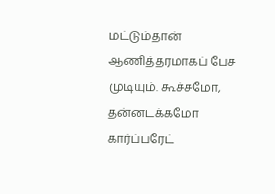மட்டும்தான் ஆணித்தரமாகப் பேச முடியும். கூச்சமோ, தன்னடக்கமோ கார்ப்பரேட்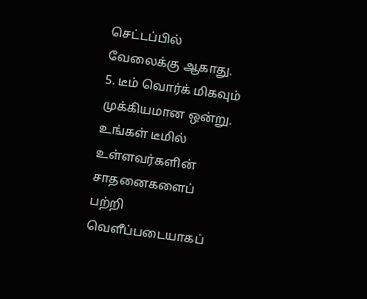செட்டப்பில் வேலைக்கு ஆகாது.
5. டீம் வொர்க் மிகவும் முக்கியமான ஒன்று. உங்கள் டீமில் உள்ளவர்களின் சாதனைகளைப் பற்றி வெளீப்படையாகப்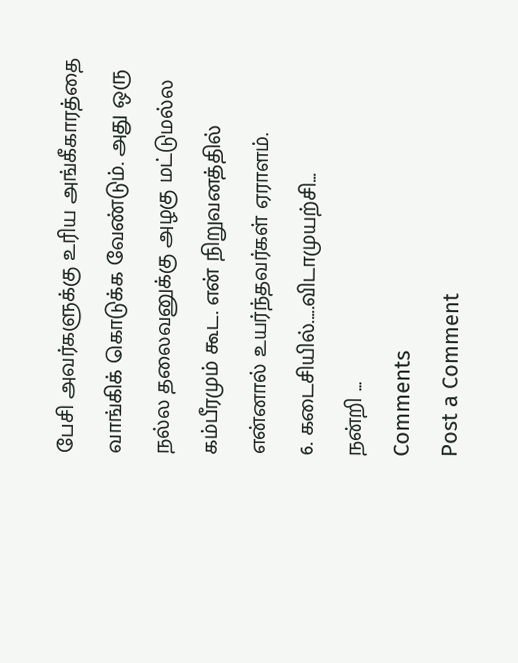பேசி அவர்களுக்கு உரிய அங்கீகாரத்தை வாங்கிக் கொடுக்க வேண்டும். அது ஒரு நல்ல தலைவனுக்கு அழகு மட்டுமல்ல கம்பீரமும் கூட. என் நிறுவனத்தில் என்னால் உயர்ந்தவர்கள் ஏராளம்.
6. கடைசியில்.....விடாமுயற்சி...
நன்றி ...
Comments
Post a Comment